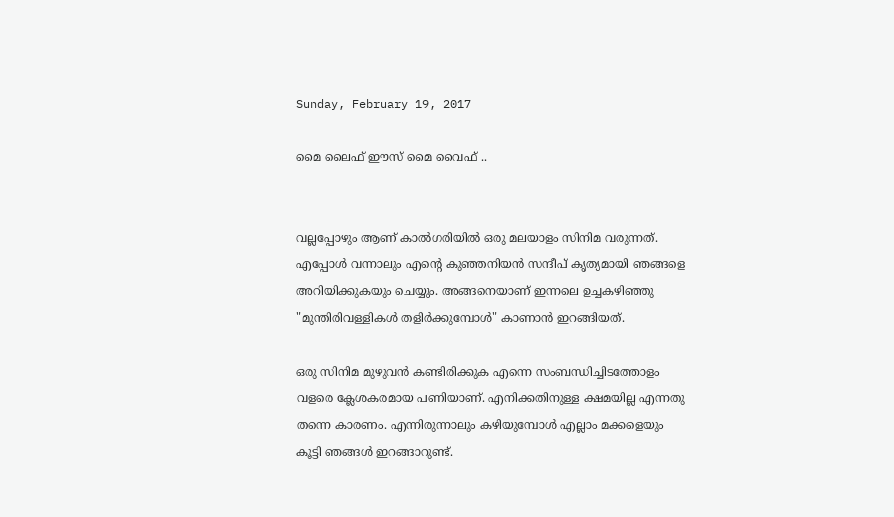Sunday, February 19, 2017

മൈ ലൈഫ് ഈസ് മൈ വൈഫ് ..


വല്ലപ്പോഴും ആണ് കാൽഗരിയിൽ ഒരു മലയാളം സിനിമ വരുന്നത്. എപ്പോൾ വന്നാലും എന്റെ കുഞ്ഞനിയൻ സന്ദീപ് കൃത്യമായി ഞങ്ങളെ അറിയിക്കുകയും ചെയ്യും. അങ്ങനെയാണ് ഇന്നലെ ഉച്ചകഴിഞ്ഞു "മുന്തിരിവള്ളികൾ തളിർക്കുമ്പോൾ" കാണാൻ ഇറങ്ങിയത്.

ഒരു സിനിമ മുഴുവൻ കണ്ടിരിക്കുക എന്നെ സംബന്ധിച്ചിടത്തോളം വളരെ ക്ലേശകരമായ പണിയാണ്. എനിക്കതിനുള്ള ക്ഷമയില്ല എന്നതു തന്നെ കാരണം. എന്നിരുന്നാലും കഴിയുമ്പോൾ എല്ലാം മക്കളെയും കൂട്ടി ഞങ്ങൾ ഇറങ്ങാറുണ്ട്.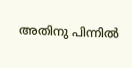അതിനു പിന്നിൽ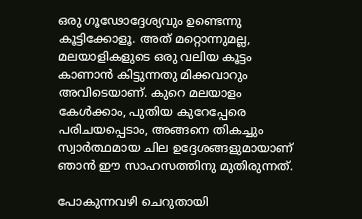ഒരു ഗൂഢോദ്ദേശ്യവും ഉണ്ടെന്നു കൂട്ടിക്കോളൂ. അത് മറ്റൊന്നുമല്ല, മലയാളികളുടെ ഒരു വലിയ കൂട്ടം കാണാൻ കിട്ടുന്നതു മിക്കവാറും അവിടെയാണ്. കുറെ മലയാളം കേൾക്കാം, പുതിയ കുറേപ്പേരെ പരിചയപ്പെടാം, അങ്ങനെ തികച്ചും സ്വാർത്ഥമായ ചില ഉദ്ദേശങ്ങളുമായാണ് ഞാൻ ഈ സാഹസത്തിനു മുതിരുന്നത്.

പോകുന്നവഴി ചെറുതായി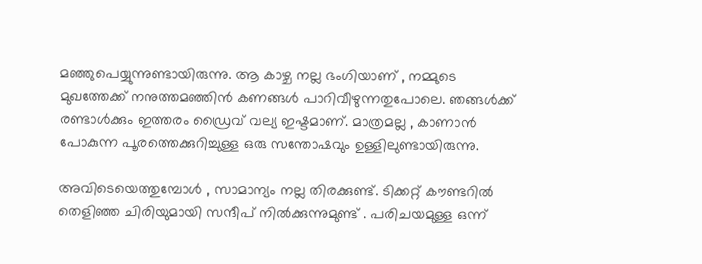മഞ്ഞുപെയ്യുന്നുണ്ടായിരുന്നു. ആ കാഴ്ച നല്ല ഭംഗിയാണ് , നമ്മുടെ മുഖത്തേക്ക് നനുത്തമഞ്ഞിൻ കണങ്ങൾ പാറിവീഴുന്നതുപോലെ. ഞങ്ങൾക്ക് രണ്ടാൾക്കും ഇത്തരം ഡ്രൈവ് വല്യ ഇഷ്ടമാണ്. മാത്രമല്ല , കാണാൻ പോകുന്ന പൂരത്തെക്കുറിച്ചുള്ള ഒരു സന്തോഷവും ഉള്ളിലുണ്ടായിരുന്നു.

അവിടെയെത്തുമ്പോൾ , സാമാന്യം നല്ല തിരക്കുണ്ട്. ടിക്കറ്റ് കൗണ്ടറിൽ തെളിഞ്ഞ ചിരിയുമായി സന്ദീപ് നിൽക്കുന്നുമുണ്ട് . പരിചയമുള്ള ഒന്ന്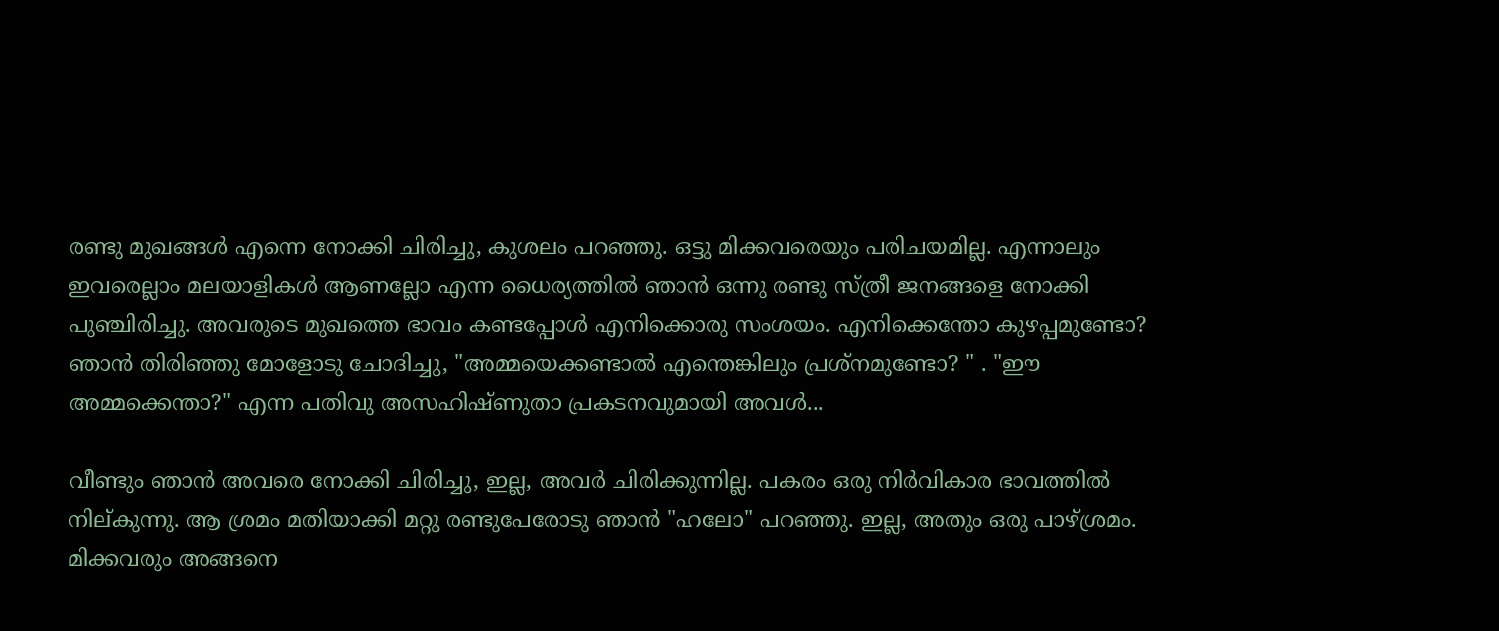രണ്ടു മുഖങ്ങൾ എന്നെ നോക്കി ചിരിച്ചു, കുശലം പറഞ്ഞു. ഒട്ടു മിക്കവരെയും പരിചയമില്ല. എന്നാലും ഇവരെല്ലാം മലയാളികൾ ആണല്ലോ എന്ന ധൈര്യത്തിൽ ഞാൻ ഒന്നു രണ്ടു സ്ത്രീ ജനങ്ങളെ നോക്കി പുഞ്ചിരിച്ചു. അവരുടെ മുഖത്തെ ഭാവം കണ്ടപ്പോൾ എനിക്കൊരു സംശയം. എനിക്കെന്തോ കുഴപ്പമുണ്ടോ? ഞാൻ തിരിഞ്ഞു മോളോടു ചോദിച്ചു, "അമ്മയെക്കണ്ടാൽ എന്തെങ്കിലും പ്രശ്നമുണ്ടോ? " . "ഈ അമ്മക്കെന്താ?" എന്ന പതിവു അസഹിഷ്ണുതാ പ്രകടനവുമായി അവൾ...

വീണ്ടും ഞാൻ അവരെ നോക്കി ചിരിച്ചു, ഇല്ല, അവർ ചിരിക്കുന്നില്ല. പകരം ഒരു നിർവികാര ഭാവത്തിൽ നില്കുന്നു. ആ ശ്രമം മതിയാക്കി മറ്റു രണ്ടുപേരോടു ഞാൻ "ഹലോ" പറഞ്ഞു. ഇല്ല, അതും ഒരു പാഴ്ശ്രമം.  മിക്കവരും അങ്ങനെ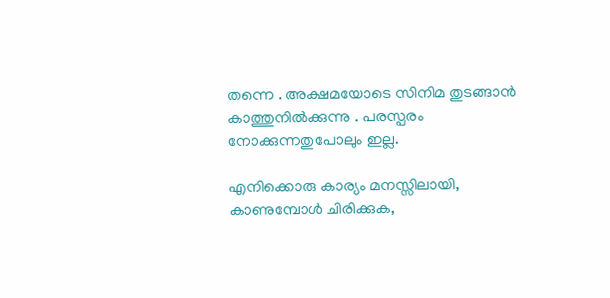തന്നെ . അക്ഷമയോടെ സിനിമ തുടങ്ങാൻ കാത്തുനിൽക്കുന്നു . പരസ്പരം നോക്കുന്നതുപോലും ഇല്ല.

എനിക്കൊരു കാര്യം മനസ്സിലായി, കാണുമ്പോൾ ചിരിക്കുക,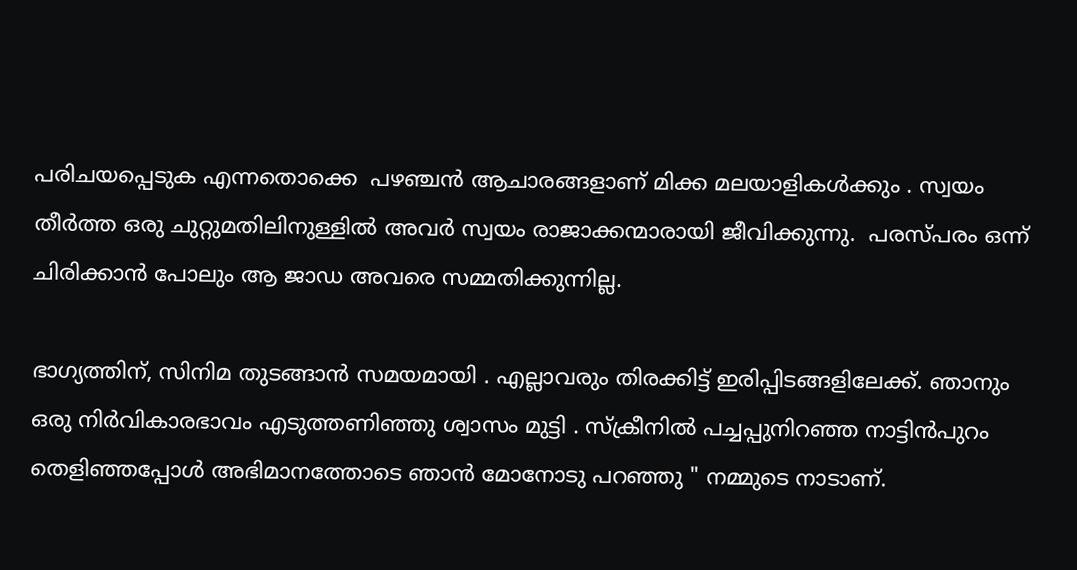പരിചയപ്പെടുക എന്നതൊക്കെ  പഴഞ്ചൻ ആചാരങ്ങളാണ് മിക്ക മലയാളികൾക്കും . സ്വയം തീർത്ത ഒരു ചുറ്റുമതിലിനുള്ളിൽ അവർ സ്വയം രാജാക്കന്മാരായി ജീവിക്കുന്നു.  പരസ്പരം ഒന്ന് ചിരിക്കാൻ പോലും ആ ജാഡ അവരെ സമ്മതിക്കുന്നില്ല.

ഭാഗ്യത്തിന്, സിനിമ തുടങ്ങാൻ സമയമായി . എല്ലാവരും തിരക്കിട്ട് ഇരിപ്പിടങ്ങളിലേക്ക്. ഞാനും ഒരു നിർവികാരഭാവം എടുത്തണിഞ്ഞു ശ്വാസം മുട്ടി . സ്‌ക്രീനിൽ പച്ചപ്പുനിറഞ്ഞ നാട്ടിൻപുറം തെളിഞ്ഞപ്പോൾ അഭിമാനത്തോടെ ഞാൻ മോനോടു പറഞ്ഞു " നമ്മുടെ നാടാണ്.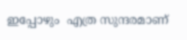ഇപ്പോഴും  എത്ര സുന്ദരമാണ്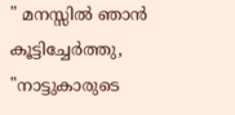" മനസ്സിൽ ഞാൻ കൂട്ടിച്ചേർത്തു, "നാട്ടുകാരുടെ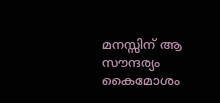മനസ്സിന് ആ സൗന്ദര്യം കൈമോശം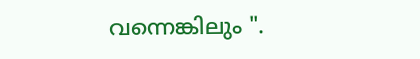വന്നെങ്കിലും ".